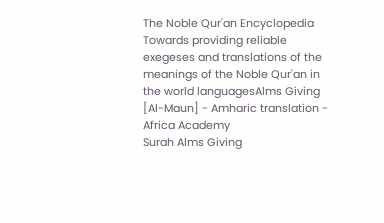The Noble Qur'an Encyclopedia
Towards providing reliable exegeses and translations of the meanings of the Noble Qur'an in the world languagesAlms Giving [Al-Maun] - Amharic translation - Africa Academy
Surah Alms Giving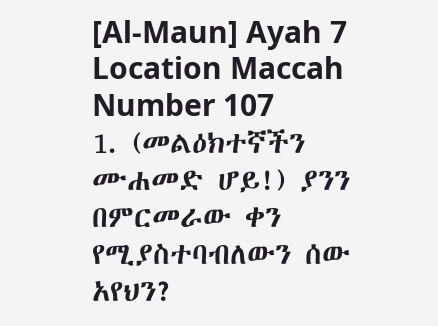[Al-Maun] Ayah 7 Location Maccah Number 107
1. (መልዕክተኛችን ሙሐመድ ሆይ!) ያንን በምርመራው ቀን የሚያስተባብለውን ሰው አየህን?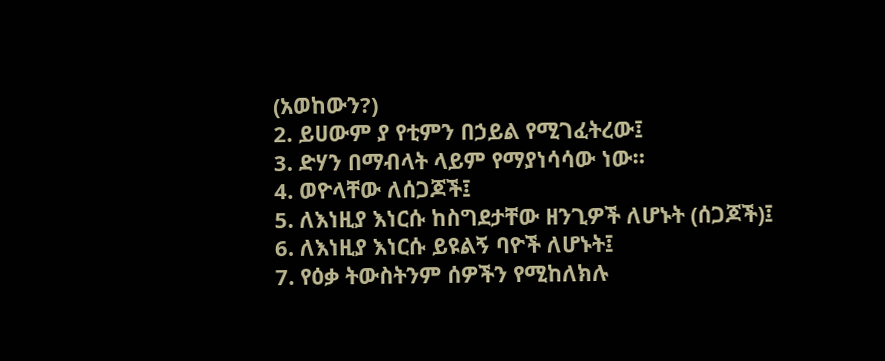(አወከውን?)
2. ይሀውም ያ የቲምን በኃይል የሚገፈትረው፤
3. ድሃን በማብላት ላይም የማያነሳሳው ነው።
4. ወዮላቸው ለሰጋጆች፤
5. ለእነዚያ እነርሱ ከስግደታቸው ዘንጊዎች ለሆኑት (ሰጋጆች)፤
6. ለእነዚያ እነርሱ ይዩልኝ ባዮች ለሆኑት፤
7. የዕቃ ትውስትንም ሰዎችን የሚከለክሉ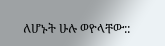ለሆኑት ሁሉ ወዮላቸው::